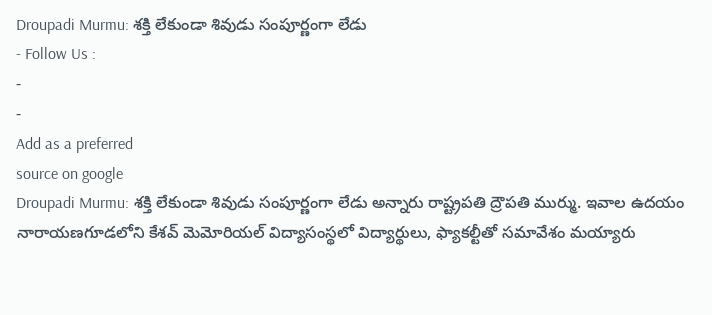Droupadi Murmu: శక్తి లేకుండా శివుడు సంపూర్ణంగా లేడు
- Follow Us :
-
-
Add as a preferred
source on google
Droupadi Murmu: శక్తి లేకుండా శివుడు సంపూర్ణంగా లేడు అన్నారు రాష్ట్రపతి ద్రౌపతి ముర్ము. ఇవాల ఉదయం నారాయణగూడలోని కేశవ్ మెమోరియల్ విద్యాసంస్థలో విద్యార్థులు, ఫ్యాకల్టీతో సమావేశం మయ్యారు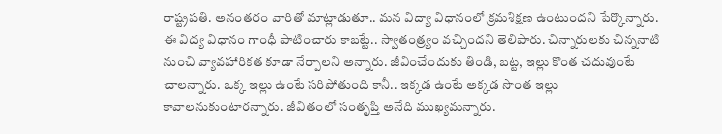రాష్ట్రపతి. అనంతరం వారితో మాట్లాడుతూ.. మన విద్యా విధానంలో క్రమశిక్షణ ఉంటుందని పేర్కొన్నారు. ఈ విద్య విధానం గాంధీ పాటించారు కాబట్టే.. స్వాతంత్ర్యం వచ్చిందని తెలిపారు. చిన్నారులకు చిన్ననాటి నుంచి వ్యావహారికత కూడా నేర్పాలని అన్నారు. జీవించేందుకు తిండి, బట్ట, ఇల్లు కొంత చదువుంటే చాలన్నారు. ఒక్క ఇల్లు ఉంటే సరిపోతుంది కానీ.. ఇక్కడ ఉంటే అక్కడ సొంత ఇల్లు కావాలనుకుంటారన్నారు. జీవితంలో సంతృప్తి అనేది ముఖ్యమన్నారు.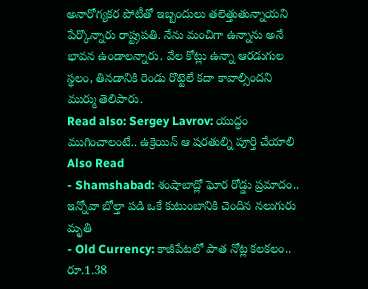అనారోగ్యకర పోటీతో ఇబ్బందులు తలెత్తుతున్నాయని పేర్కొన్నారు రాష్ట్రపతి. నేను మంచిగా ఉన్నాను అనే భావన ఉండాలన్నారు. వేల కోట్లు ఉన్నా ఆరడుగుల స్థలం, తినడానికి రెండు రొట్టెలే కదా కావాల్సిందని ముర్ము తెలిపారు.
Read also: Sergey Lavrov: యుద్ధం ముగించాలంటే.. ఉక్రెయిన్ ఆ షరతుల్ని పూర్తి చేయాలి
Also Read
- Shamshabad: శంషాబాద్లో ఘోర రోడ్డు ప్రమాదం.. ఇన్నోవా బోల్తా పడి ఒకే కుటుంబానికి చెందిన నలుగురు మృతి
- Old Currency: కాజీపేటలో పాత నోట్ల కలకలం.. రూ.1.38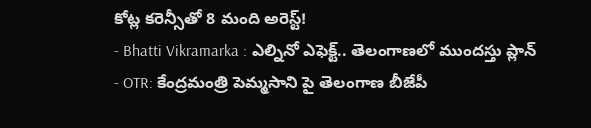కోట్ల కరెన్సీతో 8 మంది అరెస్ట్!
- Bhatti Vikramarka : ఎల్నినో ఎఫెక్ట్.. తెలంగాణలో ముందస్తు ప్లాన్
- OTR: కేంద్రమంత్రి పెమ్మసాని పై తెలంగాణ బీజేపీ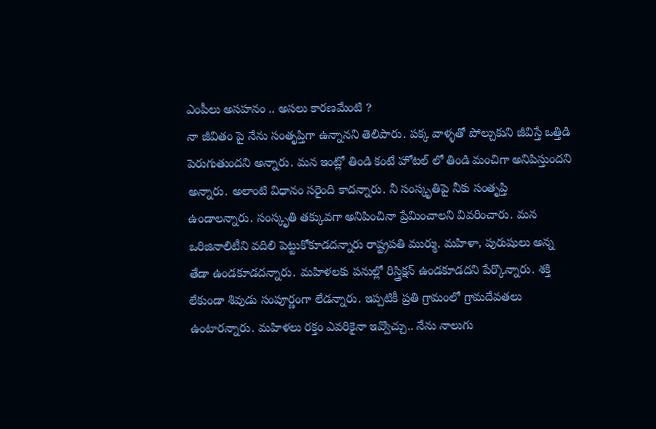ఎంపీలు అసహనం .. అసలు కారణమేంటి ?
నా జీవితం పై నేను సంతృప్తిగా ఉన్నానని తెలిపారు. పక్క వాళ్ళతో పోల్చుకుని జీవిస్తే ఒత్తిడి పెరుగుతుందని అన్నారు. మన ఇంట్లో తిండి కంటే హోటల్ లో తిండి మంచిగా అనిపిస్తుందని అన్నారు. అలాంటి విధానం సరైంది కాదన్నారు. నీ సంస్కృతిపై నీకు సంతృప్తి ఉండాలన్నారు. సంస్కృతి తక్కువగా అనిపించినా ప్రేమించాలని వివరించారు. మన ఒరిజినాలిటీని వదిలి పెట్టుకోకూడదన్నారు రాష్ట్రపతి ముర్ము. మహిళా, పురుషులు అన్న తేడా ఉండకూడదన్నారు. మహిళలకు పనుల్లో రిస్త్రిక్షన్ ఉండకూడదని పేర్కొన్నారు. శక్తి లేకుండా శివుడు సంపూర్ణంగా లేడన్నారు. ఇప్పటికీ ప్రతి గ్రామంలో గ్రామదేవతలు ఉంటారన్నారు. మహిళలు రక్తం ఎవరికైనా ఇవ్వొచ్చు.. నేను నాలుగు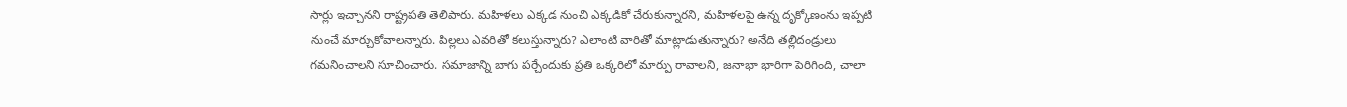సార్లు ఇచ్చానని రాష్ట్రపతి తెలిపారు. మహిళలు ఎక్కడ నుంచి ఎక్కడికో చేరుకున్నారని, మహిళలపై ఉన్న దృక్కోణంను ఇప్పటి నుంచే మార్చుకోవాలన్నారు. పిల్లలు ఎవరితో కలుస్తున్నారు? ఎలాంటి వారితో మాట్లాడుతున్నారు? అనేది తల్లిదండ్రులు గమనించాలని సూచించారు. సమాజాన్ని బాగు పర్చేందుకు ప్రతి ఒక్కరిలో మార్పు రావాలని, జనాభా భారిగా పెరిగింది, చాలా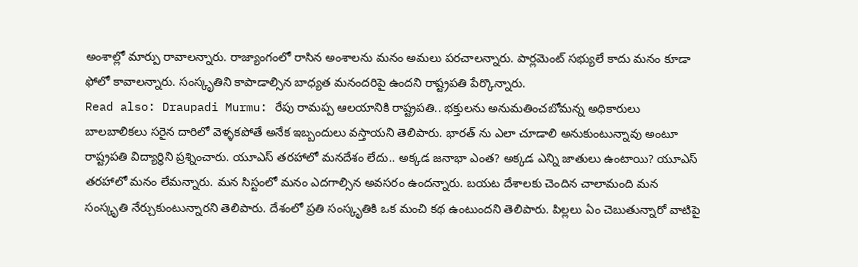అంశాల్లో మార్పు రావాలన్నారు. రాజ్యాంగంలో రాసిన అంశాలను మనం అమలు పరచాలన్నారు. పార్లమెంట్ సభ్యులే కాదు మనం కూడా ఫోలో కావాలన్నారు. సంస్కృతిని కాపాడాల్సిన బాధ్యత మనందరిపై ఉందని రాష్ట్రపతి పేర్కొన్నారు.
Read also: Draupadi Murmu: రేపు రామప్ప ఆలయానికి రాష్ట్రపతి.. భక్తులను అనుమతించబోమన్న అధికారులు
బాలబాలికలు సరైన దారిలో వెళ్ళకపోతే అనేక ఇబ్బందులు వస్తాయని తెలిపారు. భారత్ ను ఎలా చూడాలి అనుకుంటున్నావు అంటూ రాష్ట్రపతి విద్యార్థిని ప్రశ్నించారు. యూఎస్ తరహాలో మనదేశం లేదు.. అక్కడ జనాభా ఎంత? అక్కడ ఎన్ని జాతులు ఉంటాయి? యూఎస్ తరహాలో మనం లేమన్నారు. మన సిస్టంలో మనం ఎదగాల్సిన అవసరం ఉందన్నారు. బయట దేశాలకు చెందిన చాలామంది మన సంస్కృతి నేర్చుకుంటున్నారని తెలిపారు. దేశంలో ప్రతి సంస్కృతికి ఒక మంచి కథ ఉంటుందని తెలిపారు. పిల్లలు ఏం చెబుతున్నారో వాటిపై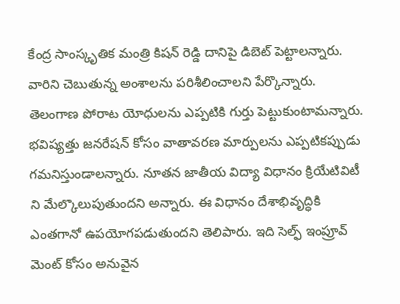కేంద్ర సాంస్కృతిక మంత్రి కిషన్ రెడ్డి దానిపై డిబెట్ పెట్టాలన్నారు. వారిని చెబుతున్న అంశాలను పరిశీలించాలని పేర్కొన్నారు. తెలంగాణ పోరాట యోధులను ఎప్పటికి గుర్తు పెట్టుకుంటామన్నారు. భవిష్యత్తు జనరేషన్ కోసం వాతావరణ మార్పులను ఎప్పటికప్పుడు గమనిస్తుండాలన్నారు. నూతన జాతీయ విద్యా విధానం క్రియేటివిటీ ని మేల్కొలుపుతుందని అన్నారు. ఈ విధానం దేశాభివృద్ధికి ఎంతగానో ఉపయోగపడుతుందని తెలిపారు. ఇది సెల్ఫ్ ఇంప్రూవ్ మెంట్ కోసం అనువైన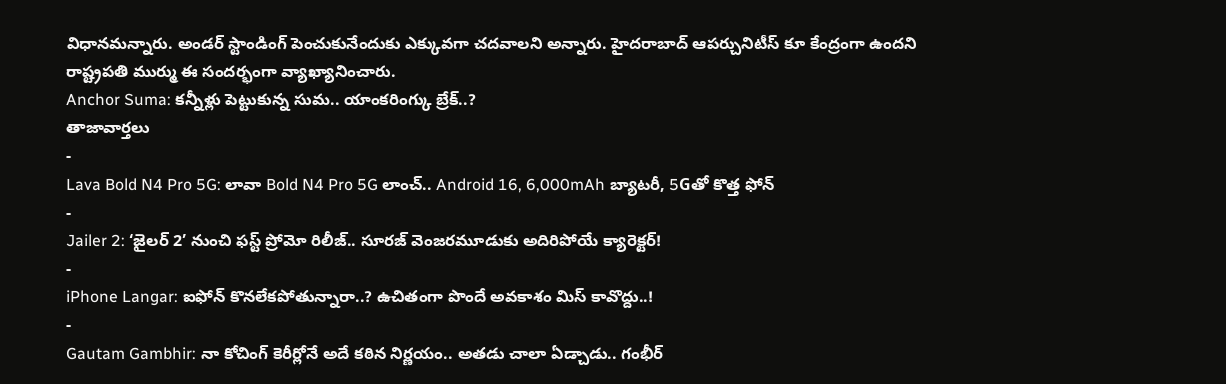విధానమన్నారు. అండర్ స్టాండింగ్ పెంచుకునేందుకు ఎక్కువగా చదవాలని అన్నారు. హైదరాబాద్ ఆపర్చునిటీస్ కూ కేంద్రంగా ఉందని రాష్ట్రపతి ముర్ము ఈ సందర్భంగా వ్యాఖ్యానించారు.
Anchor Suma: కన్నీళ్లు పెట్టుకున్న సుమ.. యాంకరింగ్కు బ్రేక్..?
తాజావార్తలు
-
Lava Bold N4 Pro 5G: లావా Bold N4 Pro 5G లాంచ్.. Android 16, 6,000mAh బ్యాటరీ, 5Gతో కొత్త ఫోన్
-
Jailer 2: ‘జైలర్ 2’ నుంచి ఫస్ట్ ప్రోమో రిలీజ్.. సూరజ్ వెంజరమూడుకు అదిరిపోయే క్యారెక్టర్!
-
iPhone Langar: ఐఫోన్ కొనలేకపోతున్నారా..? ఉచితంగా పొందే అవకాశం మిస్ కావొద్దు..!
-
Gautam Gambhir: నా కోచింగ్ కెరీర్లోనే అదే కఠిన నిర్ణయం.. అతడు చాలా ఏడ్చాడు.. గంభీర్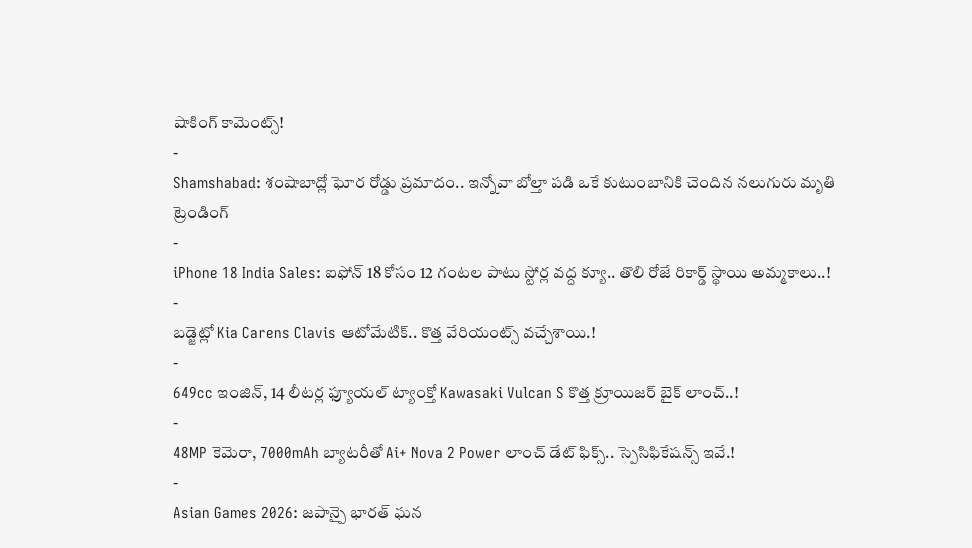షాకింగ్ కామెంట్స్!
-
Shamshabad: శంషాబాద్లో ఘోర రోడ్డు ప్రమాదం.. ఇన్నోవా బోల్తా పడి ఒకే కుటుంబానికి చెందిన నలుగురు మృతి
ట్రెండింగ్
-
iPhone 18 India Sales: ఐఫోన్ 18 కోసం 12 గంటల పాటు స్టోర్ల వద్ద క్యూ.. తొలి రోజే రికార్డ్ స్థాయి అమ్మకాలు..!
-
బడ్జెట్లో Kia Carens Clavis ఆటోమేటిక్.. కొత్త వేరియంట్స్ వచ్చేశాయి.!
-
649cc ఇంజిన్, 14 లీటర్ల ఫ్యూయల్ ట్యాంక్తో Kawasaki Vulcan S కొత్త క్రూయిజర్ బైక్ లాంచ్..!
-
48MP కెమెరా, 7000mAh బ్యాటరీతో Ai+ Nova 2 Power లాంచ్ డేట్ ఫిక్స్.. స్పెసిఫికేషన్స్ ఇవే.!
-
Asian Games 2026: జపాన్పై భారత్ ఘన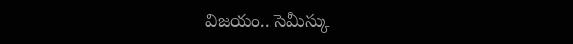విజయం.. సెమీస్కు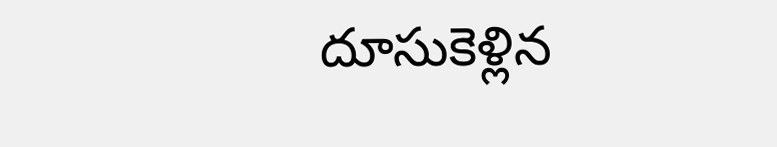దూసుకెళ్లిన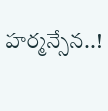హర్మన్సేన..!